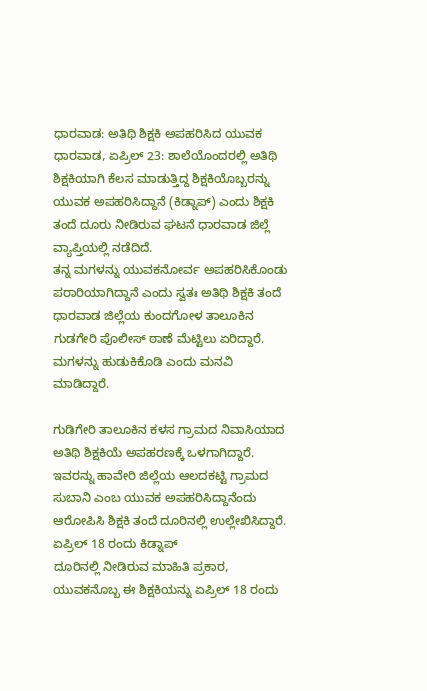ಧಾರವಾಡ: ಅತಿಥಿ ಶಿಕ್ಷಕಿ ಅಪಹರಿಸಿದ ಯುವಕ
ಧಾರವಾಡ, ಏಪ್ರಿಲ್ 23: ಶಾಲೆಯೊಂದರಲ್ಲಿ ಅತಿಥಿ ಶಿಕ್ಷಕಿಯಾಗಿ ಕೆಲಸ ಮಾಡುತ್ತಿದ್ದ ಶಿಕ್ಷಕಿಯೊಬ್ಬರನ್ನು ಯುವಕ ಅಪಹರಿಸಿದ್ದಾನೆ (ಕಿಡ್ನಾಪ್) ಎಂದು ಶಿಕ್ಷಕಿ ತಂದೆ ದೂರು ನೀಡಿರುವ ಘಟನೆ ಧಾರವಾಡ ಜಿಲ್ಲೆ ವ್ಯಾಪ್ತಿಯಲ್ಲಿ ನಡೆದಿದೆ.
ತನ್ನ ಮಗಳನ್ನು ಯುವಕನೋರ್ವ ಅಪಹರಿಸಿಕೊಂಡು ಪರಾರಿಯಾಗಿದ್ದಾನೆ ಎಂದು ಸ್ವತಃ ಅತಿಥಿ ಶಿಕ್ಷಕಿ ತಂದೆ ಧಾರವಾಡ ಜಿಲ್ಲೆಯ ಕುಂದಗೋಳ ತಾಲೂಕಿನ ಗುಡಗೇರಿ ಪೊಲೀಸ್ ಠಾಣೆ ಮೆಟ್ಟಿಲು ಏರಿದ್ದಾರೆ. ಮಗಳನ್ನು ಹುಡುಕಿಕೊಡಿ ಎಂದು ಮನವಿ ಮಾಡಿದ್ದಾರೆ.

ಗುಡಿಗೇರಿ ತಾಲೂಕಿನ ಕಳಸ ಗ್ರಾಮದ ನಿವಾಸಿಯಾದ ಅತಿಥಿ ಶಿಕ್ಷಕಿಯೆ ಅಪಹರಣಕ್ಕೆ ಒಳಗಾಗಿದ್ದಾರೆ. ಇವರನ್ನು ಹಾವೇರಿ ಜಿಲ್ಲೆಯ ಆಲದಕಟ್ಟಿ ಗ್ರಾಮದ ಸುಬಾನಿ ಎಂಬ ಯುವಕ ಅಪಹರಿಸಿದ್ದಾನೆಂದು ಆರೋಪಿಸಿ ಶಿಕ್ಷಕಿ ತಂದೆ ದೂರಿನಲ್ಲಿ ಉಲ್ಲೇಖಿಸಿದ್ದಾರೆ.
ಏಪ್ರಿಲ್ 18 ರಂದು ಕಿಡ್ನಾಪ್
ದೂರಿನಲ್ಲಿ ನೀಡಿರುವ ಮಾಹಿತಿ ಪ್ರಕಾರ, ಯುವಕನೊಬ್ಬ ಈ ಶಿಕ್ಷಕಿಯನ್ನು ಏಪ್ರಿಲ್ 18 ರಂದು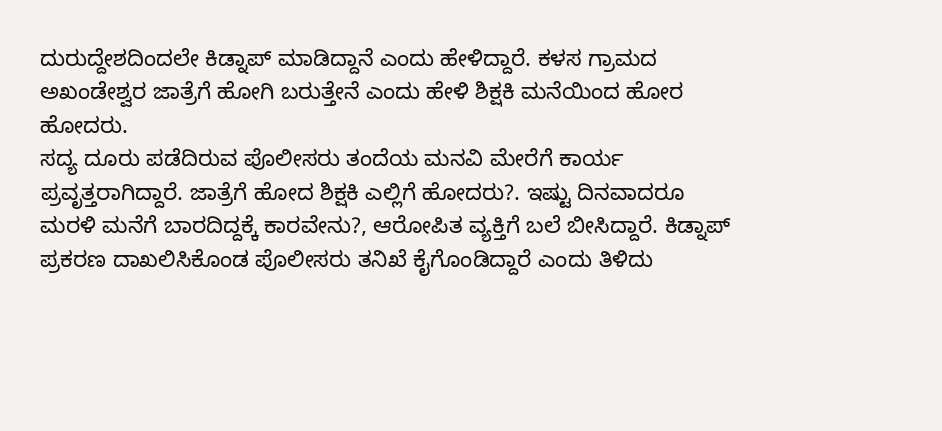ದುರುದ್ದೇಶದಿಂದಲೇ ಕಿಡ್ನಾಪ್ ಮಾಡಿದ್ದಾನೆ ಎಂದು ಹೇಳಿದ್ದಾರೆ. ಕಳಸ ಗ್ರಾಮದ ಅಖಂಡೇಶ್ವರ ಜಾತ್ರೆಗೆ ಹೋಗಿ ಬರುತ್ತೇನೆ ಎಂದು ಹೇಳಿ ಶಿಕ್ಷಕಿ ಮನೆಯಿಂದ ಹೋರ ಹೋದರು.
ಸದ್ಯ ದೂರು ಪಡೆದಿರುವ ಪೊಲೀಸರು ತಂದೆಯ ಮನವಿ ಮೇರೆಗೆ ಕಾರ್ಯ ಪ್ರವೃತ್ತರಾಗಿದ್ದಾರೆ. ಜಾತ್ರೆಗೆ ಹೋದ ಶಿಕ್ಷಕಿ ಎಲ್ಲಿಗೆ ಹೋದರು?. ಇಷ್ಟು ದಿನವಾದರೂ ಮರಳಿ ಮನೆಗೆ ಬಾರದಿದ್ದಕ್ಕೆ ಕಾರವೇನು?, ಆರೋಪಿತ ವ್ಯಕ್ತಿಗೆ ಬಲೆ ಬೀಸಿದ್ದಾರೆ. ಕಿಡ್ನಾಪ್ ಪ್ರಕರಣ ದಾಖಲಿಸಿಕೊಂಡ ಪೊಲೀಸರು ತನಿಖೆ ಕೈಗೊಂಡಿದ್ದಾರೆ ಎಂದು ತಿಳಿದು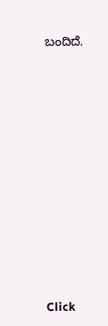ಬಂದಿದೆ.












Click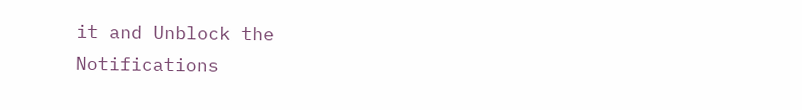it and Unblock the Notifications